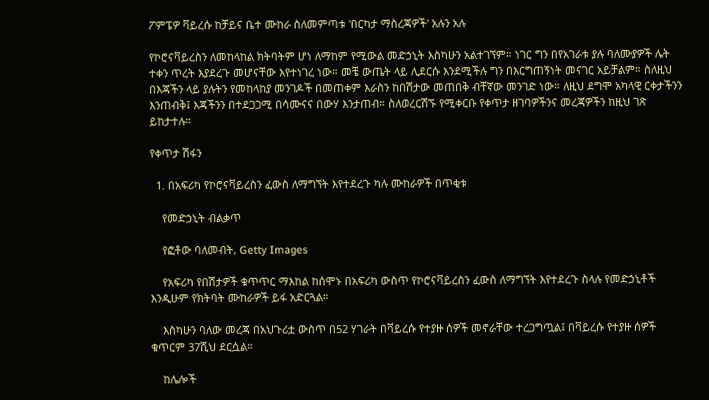ፖምፔዎ ቫይረሱ ከቻይና ቤተ ሙከራ ስለመምጣቱ 'በርካታ ማስረጃዎች' አሉን አሉ

የኮሮናቫይረስን ለመከላከል ክትባትም ሆነ ለማከም የሚውል መድኃኒት እስካሁን አልተገኘም። ነገር ግን በየአገራቱ ያሉ ባለሙያዎች ሌት ተቀን ጥረት እያደረጉ መሆናቸው እየተነገረ ነው። መቼ ውጤት ላይ ሊደርሱ እንደሚችሉ ግን በእርግጠኝነት መናገር አይቻልም። ስለዚህ በእጃችን ላይ ያሉትን የመከላከያ መንገዶች በመጠቀም እራስን ከበሽታው መጠበቅ ብቸኛው መንገድ ነው። ለዚህ ደግሞ አካላዊ ርቀታችንን እንጠብቅ፤ እጃችንን በተደጋጋሚ በሳሙናና በውሃ እንታጠብ። ስለወረርሽኙ የሚቀርቡ የቀጥታ ዘገባዎችንና መረጃዎችን ከዚህ ገጽ ይከታተሉ።

የቀጥታ ሽፋን

  1. በአፍሪካ የኮሮናቫይረስን ፈውስ ለማግኘት እየተደረጉ ካሉ ሙከራዎች በጥቂቱ

    የመድኃኒት ብልቃጥ

    የፎቶው ባለመብት, Getty Images

    የአፍሪካ የበሽታዎች ቁጥጥር ማእከል ከሰሞኑ በአፍሪካ ውስጥ የኮሮናቫይረስን ፈውስ ለማግኘት እየተደረጉ ስላሉ የመድኃኒቶች እንዲሁም የክትባት ሙከራዎች ይፋ አድርጓል።

    እስካሁን ባለው መረጃ በአህጉሪቷ ውስጥ በ52 ሃገራት በቫይረሱ የተያዙ ሰዎች መኖራቸው ተረጋግጧል፤ በቫይረሱ የተያዙ ሰዎች ቁጥርም 37ሺህ ደርሷል።

    ከሌሎች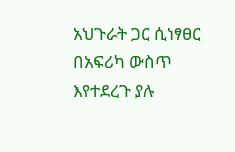አህጉራት ጋር ሲነፃፀር በአፍሪካ ውስጥ እየተደረጉ ያሉ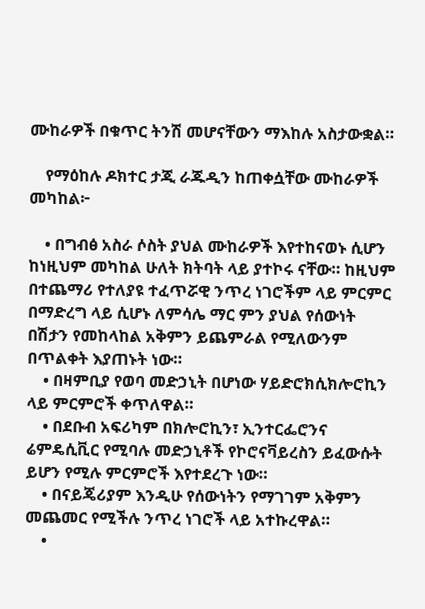ሙከራዎች በቁጥር ትንሽ መሆናቸውን ማእከሉ አስታውቋል።

    የማዕከሉ ዶክተር ታጂ ራጁዲን ከጠቀሷቸው ሙከራዎች መካከል፦

    • በግብፅ አስራ ሶስት ያህል ሙከራዎች እየተከናወኑ ሲሆን ከነዚህም መካከል ሁለት ክትባት ላይ ያተኮሩ ናቸው። ከዚህም በተጨማሪ የተለያዩ ተፈጥሯዊ ንጥረ ነገሮችም ላይ ምርምር በማድረግ ላይ ሲሆኑ ለምሳሌ ማር ምን ያህል የሰውነት በሽታን የመከላከል አቅምን ይጨምራል የሚለውንም በጥልቀት እያጠኑት ነው።
    • በዛምቢያ የወባ መድኃኒት በሆነው ሃይድሮክሲክሎሮኪን ላይ ምርምሮች ቀጥለዋል።
    • በደቡብ አፍሪካም በክሎሮኪን፣ ኢንተርፌሮንና ሬምዴሲቪር የሚባሉ መድኃኒቶች የኮሮናቫይረስን ይፈውሱት ይሆን የሚሉ ምርምሮች እየተደረጉ ነው።
    • በናይጄሪያም እንዲሁ የሰውነትን የማገገም አቅምን መጨመር የሚችሉ ንጥረ ነገሮች ላይ አተኩረዋል።
    •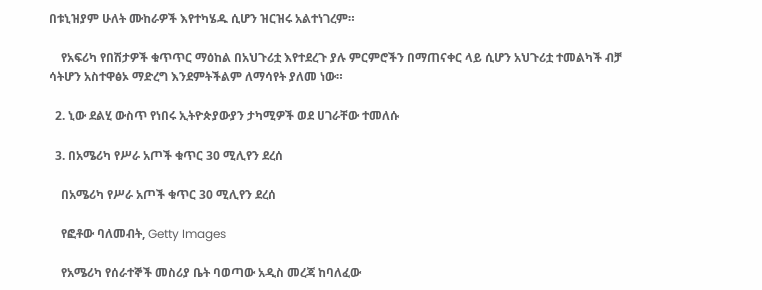በቱኒዝያም ሁለት ሙከራዎች እየተካሄዱ ሲሆን ዝርዝሩ አልተነገረም።

    የአፍሪካ የበሽታዎች ቁጥጥር ማዕከል በአህጉሪቷ እየተደረጉ ያሉ ምርምሮችን በማጠናቀር ላይ ሲሆን አህጉሪቷ ተመልካች ብቻ ሳትሆን አስተዋፅኦ ማድረግ እንደምትችልም ለማሳየት ያለመ ነው።

  2. ኒው ደልሂ ውስጥ የነበሩ ኢትዮጵያውያን ታካሚዎች ወደ ሀገራቸው ተመለሱ

  3. በአሜሪካ የሥራ አጦች ቁጥር 30 ሚሊየን ደረሰ

    በአሜሪካ የሥራ አጦች ቁጥር 30 ሚሊየን ደረሰ

    የፎቶው ባለመብት, Getty Images

    የአሜሪካ የሰራተኞች መስሪያ ቤት ባወጣው አዲስ መረጃ ከባለፈው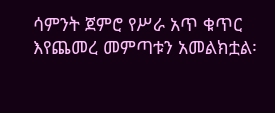ሳምንት ጀምሮ የሥራ አጥ ቁጥር እየጨመረ መምጣቱን አመልክቷል፡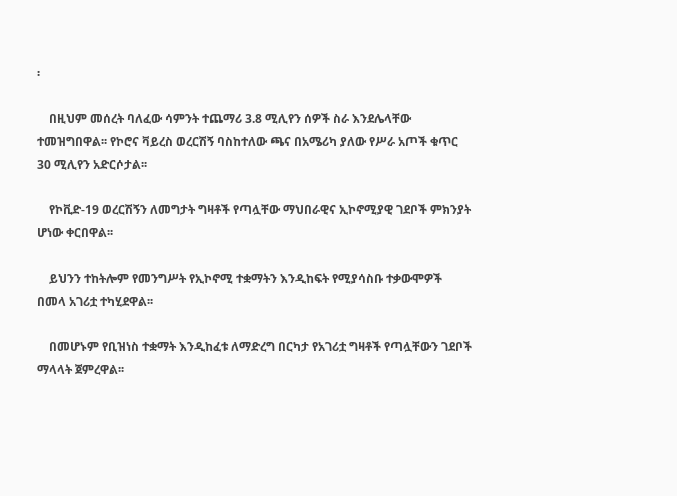፡

    በዚህም መሰረት ባለፈው ሳምንት ተጨማሪ 3.8 ሚሊየን ሰዎች ስራ እንደሌላቸው ተመዝግበዋል፡፡ የኮሮና ቫይረስ ወረርሽኝ ባስከተለው ጫና በአሜሪካ ያለው የሥራ አጦች ቁጥር 30 ሚሊየን አድርሶታል፡፡

    የኮቪድ-19 ወረርሽኝን ለመግታት ግዛቶች የጣሏቸው ማህበራዊና ኢኮኖሚያዊ ገደቦች ምክንያት ሆነው ቀርበዋል፡፡

    ይህንን ተከትሎም የመንግሥት የኢኮኖሚ ተቋማትን እንዲከፍት የሚያሳስቡ ተቃውሞዎች በመላ አገሪቷ ተካሂደዋል፡፡

    በመሆኑም የቢዝነስ ተቋማት እንዲከፈቱ ለማድረግ በርካታ የአገሪቷ ግዛቶች የጣሏቸውን ገደቦች ማላላት ጀምረዋል፡፡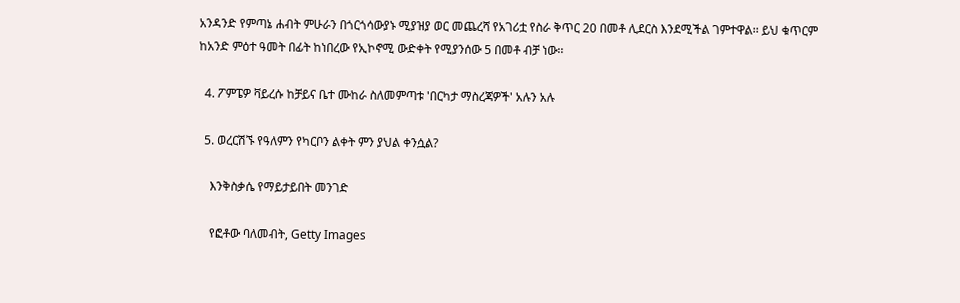አንዳንድ የምጣኔ ሐብት ምሁራን በጎርጎሳውያኑ ሚያዝያ ወር መጨረሻ የአገሪቷ የስራ ቅጥር 20 በመቶ ሊደርስ እንደሚችል ገምተዋል፡፡ ይህ ቁጥርም ከአንድ ምዕተ ዓመት በፊት ከነበረው የኢኮኖሚ ውድቀት የሚያንሰው 5 በመቶ ብቻ ነው፡፡

  4. ፖምፔዎ ቫይረሱ ከቻይና ቤተ ሙከራ ስለመምጣቱ 'በርካታ ማስረጃዎች' አሉን አሉ

  5. ወረርሽኙ የዓለምን የካርቦን ልቀት ምን ያህል ቀንሷል?

    እንቅስቃሴ የማይታይበት መንገድ

    የፎቶው ባለመብት, Getty Images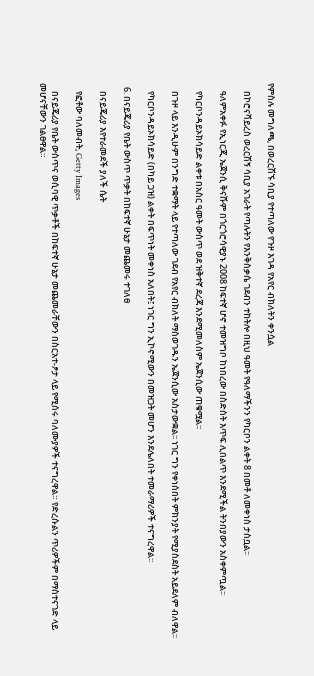የምስሉ መግለጫ, በወረርሽኙ ሳቢያ የተጣለው የጉዞ እገዳ የአየር ብክለትን ቀንሷል

    በኮሮናቫይረስ ወረርሽኝ ሳቢያ አገራት የጣሉትን የእንቅስቃሴ ገደብን ተከትሎ በዚህ ዓመት የዓለማችንን የካርቦን ልቀት 8 በመቶ ለመቀነስ ታስቧል፡፡

    ዓለምአቀፉ የኢነርጂ ኤጀንሲ ቅናሹም በጎርጎሮሳዊያኑ 2008 ከፍተኛ ሆኖ ተመዝግቦ ከነበረው በስድስት እጥፍ ሊበልጥ እንደሚችል ትንበያውን አስቀምጧል፡፡

    የካርቦንዳይኦክሳይድ ልቀቱ በአስር ዓመት ውስጥ ወደ ዝቅተኛ ደረጃ እንደሚመለስም ኤጀንሲው ጠቁሟል፡፡

    በጉዞ ላይ እንዲሁም በንግድ ተቋማት ላይ የተጣለው ገደብ የአየር ብክለት ማስወገዱን ኤጀንሲው አስታውቋል፡፡ ነገር ግን የቀነሰበት ምክንያት የሚያስደስት አይደለም ብለዋል፡፡

    የካርቦንዳይኦክሳይድ (በካይ ጋዝ) ልቀት በፍጥነት መቀነስ አለበት፤ ነገር ግን ኢኮኖሚውን በመዝጋት መሆን እንደሌለበት ተመራማሪዎች ተናግረዋል፡፡

  6. በናይጄሪያ የቤት ውስጥ ጥቃት በከፍተኛ ሁኔታ መጨመሩ ተገለፀ

    በናይጄሪያ እየተራመደች ያለች ሴት

    የፎቶው ባለመብት, Getty Images

    በናይጄሪያ የቤት ውስጥና ወሲባዊ ጥቃቶች በከፍተኛ ሁኔታ መጨመራቸውን በስርአተ-ፆታ ላይ የሚሰሩ ባለሙያዎች ተናግረዋል። የድረሱልን ጥሪዎችም በማስተናገድ ላይ መሆናቸውን ገልፀዋል።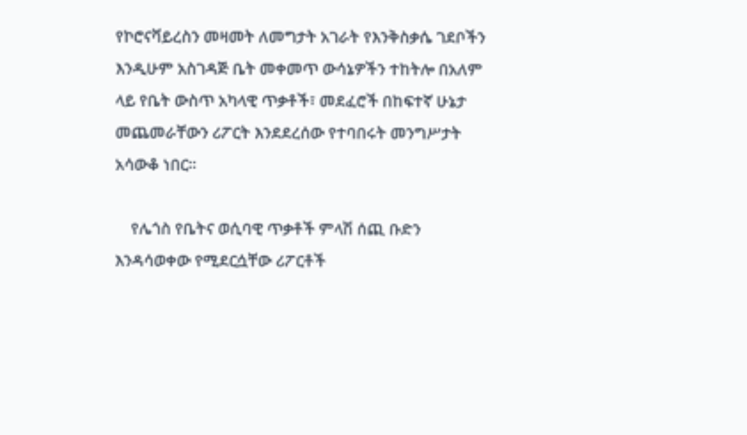የኮሮናቫይረስን መዛመት ለመግታት አገራት የእንቅስቃሴ ገደቦችን እንዲሁም አስገዳጅ ቤት መቀመጥ ውሳኔዎችን ተከትሎ በአለም ላይ የቤት ውስጥ አካላዊ ጥቃቶች፣ መደፈሮች በከፍተኛ ሁኔታ መጨመራቸውን ሪፖርት እንደደረሰው የተባበሩት መንግሥታት አሳውቆ ነበር።

    የሌጎስ የቤትና ወሲባዊ ጥቃቶች ምላሽ ሰጪ ቡድን እንዳሳወቀው የሚደርሷቸው ሪፖርቶች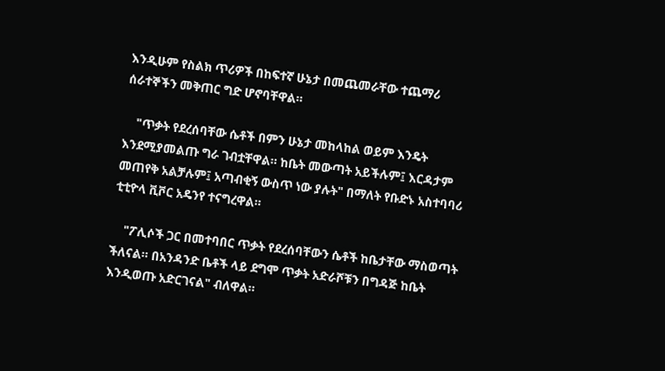እንዲሁም የስልክ ጥሪዎች በከፍተኛ ሁኔታ በመጨመራቸው ተጨማሪ ሰራተኞችን መቅጠር ግድ ሆኖባቸዋል።

    "ጥቃት የደረሰባቸው ሴቶች በምን ሁኔታ መከላከል ወይም እንዴት እንደሚያመልጡ ግራ ገብቷቸዋል። ከቤት መውጣት አይችሉም፤ እርዳታም መጠየቅ አልቻሉም፤ አጣብቂኝ ውስጥ ነው ያሉት" በማለት የቡድኑ አስተባባሪ ቲቲዮላ ቪቮር አዴንየ ተናግረዋል።

    "ፖሊሶች ጋር በመተባበር ጥቃት የደረሰባቸውን ሴቶች ከቤታቸው ማስወጣት ችለናል። በአንዳንድ ቤቶች ላይ ደግሞ ጥቃት አድራሾቹን በግዳጅ ከቤት እንዲወጡ አድርገናል" ብለዋል።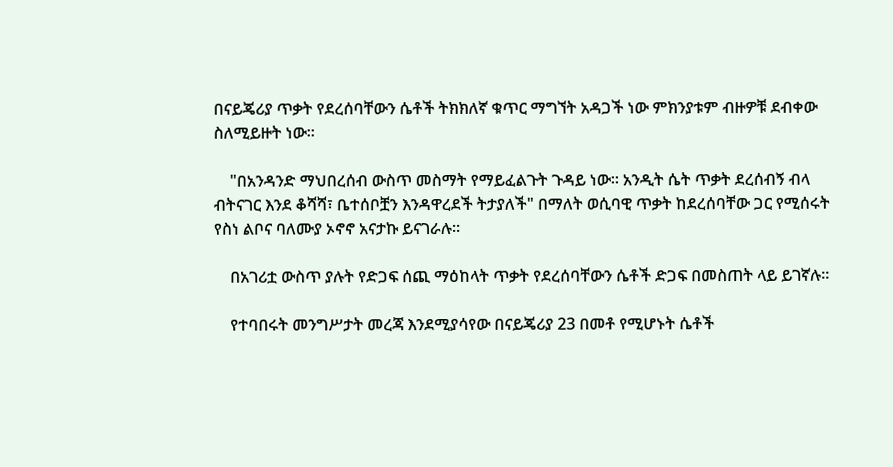በናይጄሪያ ጥቃት የደረሰባቸውን ሴቶች ትክክለኛ ቁጥር ማግኘት አዳጋች ነው ምክንያቱም ብዙዎቹ ደብቀው ስለሚይዙት ነው።

    "በአንዳንድ ማህበረሰብ ውስጥ መስማት የማይፈልጉት ጉዳይ ነው። አንዲት ሴት ጥቃት ደረሰብኝ ብላ ብትናገር እንደ ቆሻሻ፣ ቤተሰቦቿን እንዳዋረደች ትታያለች" በማለት ወሲባዊ ጥቃት ከደረሰባቸው ጋር የሚሰሩት የስነ ልቦና ባለሙያ ኦኖኖ አናታኩ ይናገራሉ።

    በአገሪቷ ውስጥ ያሉት የድጋፍ ሰጪ ማዕከላት ጥቃት የደረሰባቸውን ሴቶች ድጋፍ በመስጠት ላይ ይገኛሉ።

    የተባበሩት መንግሥታት መረጃ እንደሚያሳየው በናይጄሪያ 23 በመቶ የሚሆኑት ሴቶች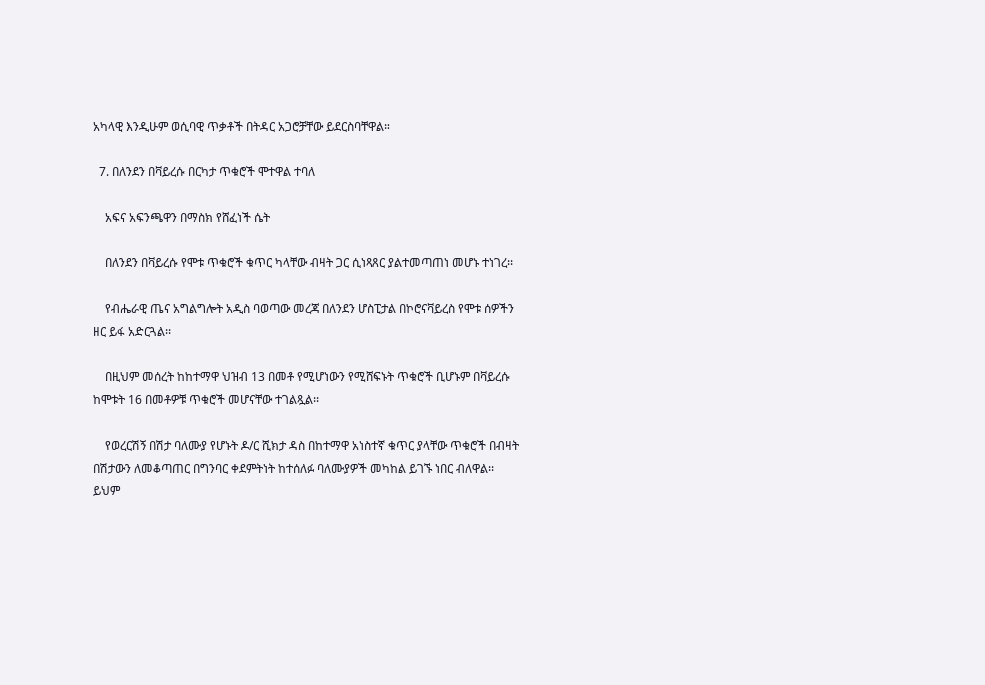አካላዊ እንዲሁም ወሲባዊ ጥቃቶች በትዳር አጋሮቻቸው ይደርስባቸዋል።

  7. በለንደን በቫይረሱ በርካታ ጥቁሮች ሞተዋል ተባለ

    አፍና አፍንጫዋን በማስክ የሸፈነች ሴት

    በለንደን በቫይረሱ የሞቱ ጥቁሮች ቁጥር ካላቸው ብዛት ጋር ሲነጻጸር ያልተመጣጠነ መሆኑ ተነገረ፡፡

    የብሔራዊ ጤና አግልግሎት አዲስ ባወጣው መረጃ በለንደን ሆስፒታል በኮሮናቫይረስ የሞቱ ሰዎችን ዘር ይፋ አድርጓል፡፡

    በዚህም መሰረት ከከተማዋ ህዝብ 13 በመቶ የሚሆነውን የሚሸፍኑት ጥቁሮች ቢሆኑም በቫይረሱ ከሞቱት 16 በመቶዎቹ ጥቁሮች መሆናቸው ተገልጿል፡፡

    የወረርሽኝ በሽታ ባለሙያ የሆኑት ዶ/ር ሺክታ ዳስ በከተማዋ አነስተኛ ቁጥር ያላቸው ጥቁሮች በብዛት በሽታውን ለመቆጣጠር በግንባር ቀደምትነት ከተሰለፉ ባለሙያዎች መካከል ይገኙ ነበር ብለዋል፡፡ ይህም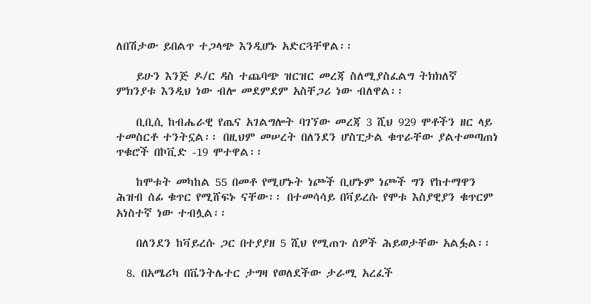ለበሽታው ይበልጥ ተጋላጭ እንዲሆኑ አድርጓቸዋል፡፡

    ይሁን እንጅ ዶ/ር ዳስ ተጨባጭ ዝርዝር መረጃ ስለሚያስፈልግ ትክክለኛ ምክንያቱ እንዲህ ነው ብሎ መደምደም አስቸጋሪ ነው ብለዋል፡፡

    ቢቢሲ ከብሔራዊ የጤና አገልግሎት ባገኘው መረጃ 3 ሺህ 929 ሞቶችን ዘር ላይ ተመስርቶ ተንትኗል፡፡ በዚህም መሠረት በለንደን ሆስፒታል ቁጥራቸው ያልተመጣጠነ ጥቁሮች በኮቪድ -19 ሞተዋል፡፡

    ከሞቱት መካከል 55 በመቶ የሚሆኑት ነጮች ቢሆኑም ነጮች ግን የከተማዋን ሕዝብ ሰፊ ቁጥር የሚሸፍኑ ናቸው፡፡ በተመሳሳይ በቫይረሱ የሞቱ እስያዊያን ቁጥርም አነስተኛ ነው ተብሏል፡፡

    በለንደን ከቫይረሱ ጋር በተያያዘ 5 ሺህ የሚጠጉ ሰዎች ሕይወታቸው አልፏል፡፡

  8. በአሜሪካ በቬንትሌተር ታግዛ የወለደችው ታራሚ አረፈች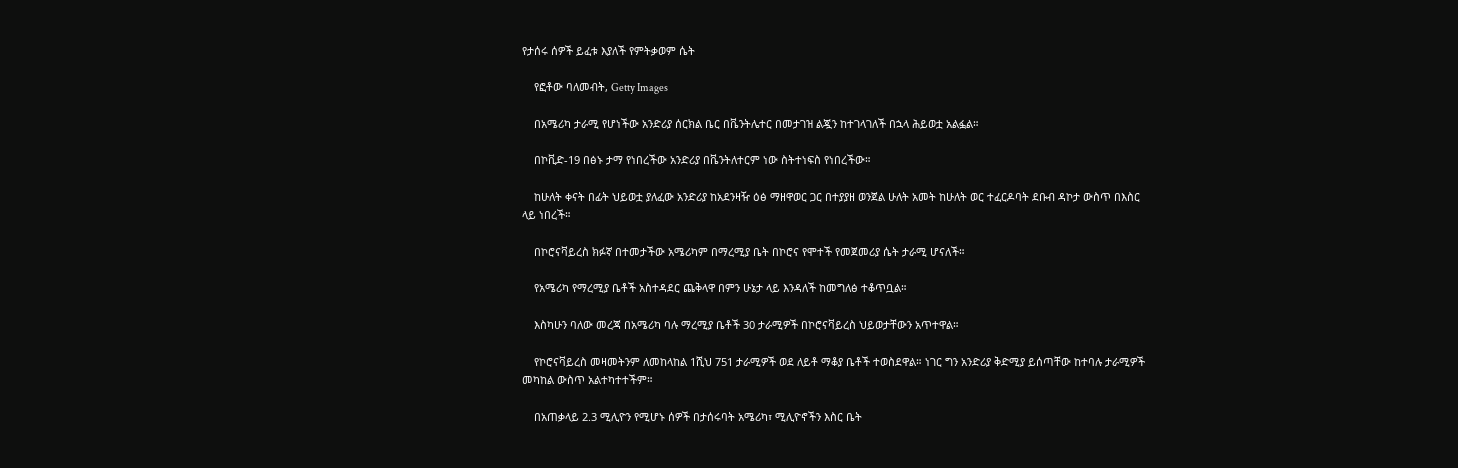የታሰሩ ሰዎች ይፈቱ እያለች የምትቃወም ሴት

    የፎቶው ባለመብት, Getty Images

    በአሜሪካ ታራሚ የሆነችው አንድሪያ ሰርክል ቤር በቬንትሌተር በመታገዝ ልጇን ከተገላገለች በኋላ ሕይወቷ አልፏል።

    በኮቪድ-19 በፅኑ ታማ የነበረችው አንድሪያ በቬንትለተርም ነው ስትተነፍስ የነበረችው።

    ከሁለት ቀናት በፊት ህይወቷ ያለፈው አንድሪያ ከአደንዛዥ ዕፅ ማዘዋወር ጋር በተያያዘ ወንጀል ሁለት አመት ከሁለት ወር ተፈርዶባት ደቡብ ዳኮታ ውስጥ በእስር ላይ ነበረች።

    በኮሮናቫይረስ ክፉኛ በተመታችው አሜሪካም በማረሚያ ቤት በኮሮና የሞተች የመጀመሪያ ሴት ታራሚ ሆናለች።

    የአሜሪካ የማረሚያ ቤቶች አስተዳደር ጨቅላዋ በምን ሁኔታ ላይ እንዳለች ከመግለፅ ተቆጥቧል።

    እስካሁን ባለው መረጃ በአሜሪካ ባሉ ማረሚያ ቤቶች 30 ታራሚዎች በኮሮናቫይረስ ህይወታቸውን አጥተዋል።

    የኮሮናቫይረስ መዛመትንም ለመከላከል 1ሺህ 751 ታራሚዎች ወደ ለይቶ ማቆያ ቤቶች ተወስደዋል። ነገር ግን አንድሪያ ቅድሚያ ይሰጣቸው ከተባሉ ታራሚዎች መካከል ውስጥ አልተካተተችም።

    በአጠቃላይ 2.3 ሚሊዮን የሚሆኑ ሰዎች በታሰሩባት አሜሪካ፣ ሚሊዮኖችን እስር ቤት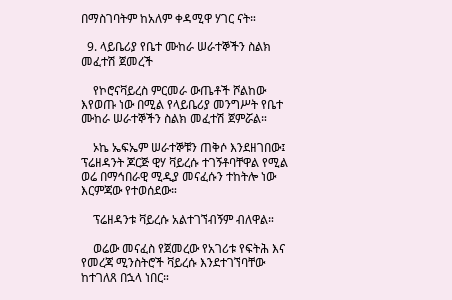በማስገባትም ከአለም ቀዳሚዋ ሃገር ናት።

  9. ላይቤሪያ የቤተ ሙከራ ሠራተኞችን ስልክ መፈተሽ ጀመረች

    የኮሮናቫይረስ ምርመራ ውጤቶች ሾልከው እየወጡ ነው በሚል የላይቤሪያ መንግሥት የቤተ ሙከራ ሠራተኞችን ስልክ መፈተሽ ጀምሯል።

    ኦኬ ኤፍኤም ሠራተኞቹን ጠቅሶ እንደዘገበው፤ ፕሬዘዳንት ጆርጅ ዊሃ ቫይረሱ ተገኝቶባቸዋል የሚል ወሬ በማኅበራዊ ሚዲያ መናፈሱን ተከትሎ ነው እርምጃው የተወሰደው።

    ፕሬዘዳንቱ ቫይረሱ አልተገኘብኝም ብለዋል።

    ወሬው መናፈስ የጀመረው የአገሪቱ የፍትሕ እና የመረጃ ሚንስትሮች ቫይረሱ እንደተገኘባቸው ከተገለጸ በኋላ ነበር።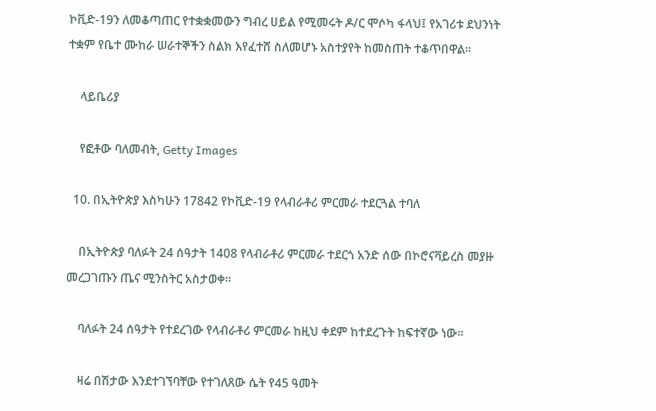ኮቪድ-19ን ለመቆጣጠር የተቋቋመውን ግብረ ሀይል የሚመሩት ዶ/ር ሞሶካ ፋላህ፤ የአገሪቱ ደህንነት ተቋም የቤተ ሙከራ ሠራተኞችን ስልክ እየፈተሸ ስለመሆኑ አስተያየት ከመስጠት ተቆጥበዋል።

    ላይቤሪያ

    የፎቶው ባለመብት, Getty Images

  10. በኢትዮጵያ እስካሁን 17842 የኮቪድ-19 የላብራቶሪ ምርመራ ተደርጓል ተባለ

    በኢትዮጵያ ባለፉት 24 ሰዓታት 1408 የላብራቶሪ ምርመራ ተደርጎ አንድ ሰው በኮሮናቫይረስ መያዙ መረጋገጡን ጤና ሚንስትር አስታወቀ።

    ባለፉት 24 ሰዓታት የተደረገው የላብራቶሪ ምርመራ ከዚህ ቀደም ከተደረጉት ከፍተኛው ነው።

    ዛሬ በሽታው እንደተገኘባቸው የተገለጸው ሴት የ45 ዓመት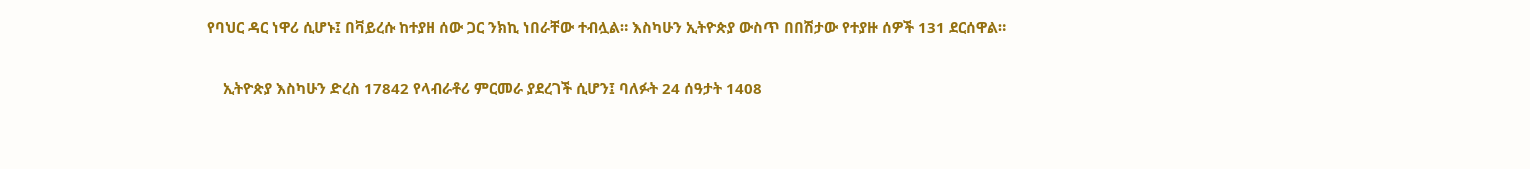የባህር ዳር ነዋሪ ሲሆኑ፤ በቫይረሱ ከተያዘ ሰው ጋር ንክኪ ነበራቸው ተብሏል። እስካሁን ኢትዮጵያ ውስጥ በበሽታው የተያዙ ሰዎች 131 ደርሰዋል።

    ኢትዮጵያ እስካሁን ድረስ 17842 የላብራቶሪ ምርመራ ያደረገች ሲሆን፤ ባለፉት 24 ሰዓታት 1408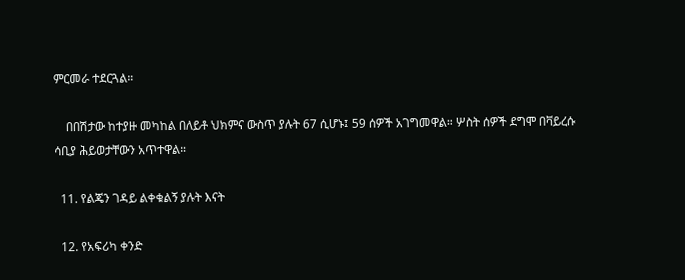ምርመራ ተደርጓል።

    በበሽታው ከተያዙ መካከል በለይቶ ህክምና ውስጥ ያሉት 67 ሲሆኑ፤ 59 ሰዎች አገግመዋል። ሦስት ሰዎች ደግሞ በቫይረሱ ሳቢያ ሕይወታቸውን አጥተዋል።

  11. የልጄን ገዳይ ልቀቁልኝ ያሉት እናት

  12. የአፍሪካ ቀንድ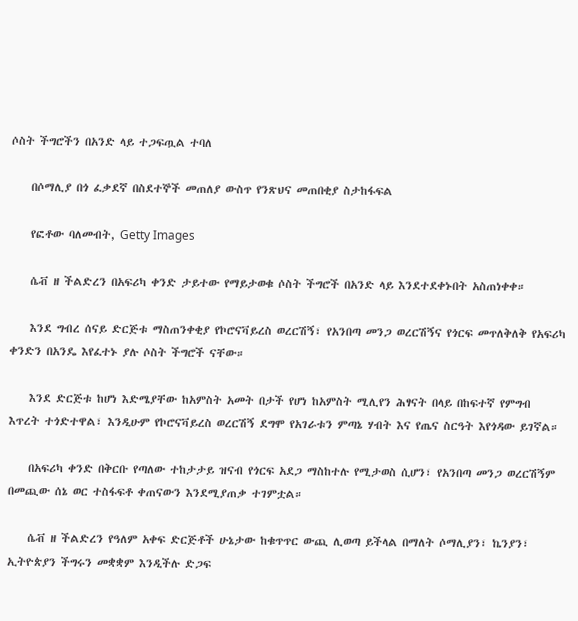ሶስት ችግሮችን በአንድ ላይ ተጋፍጧል ተባለ

    በሶማሊያ በጎ ፈቃደኛ በስደተኞች መጠለያ ውስጥ የንጽህና መጠበቂያ ስታከፋፍል

    የፎቶው ባለመብት, Getty Images

    ሴቭ ዘ ችልድረን በአፍሪካ ቀንድ ታይተው የማይታወቁ ሶስት ችግሮች በአንድ ላይ እንደተደቀኑበት አስጠነቀቀ።

    እንደ ግብረ ሰናይ ድርጅቱ ማስጠንቀቂያ የኮሮናቫይረስ ወረርሽኝ፣ የአንበጣ መንጋ ወረርሽኝና የጎርፍ መጥለቅለቅ የአፍሪካ ቀንድን በአንዴ እየፈተኑ ያሉ ሶስት ችግሮች ናቸው።

    እንደ ድርጅቱ ከሆነ እድሜያቸው ከአምስት አመት በታች የሆነ ከአምስት ሚሊየን ሕፃናት በላይ በከፍተኛ የምግብ እጥረት ተጎድተዋል፣ እንዲሁም የኮሮናቫይረስ ወረርሽኝ ደግሞ የአገራቱን ምጣኔ ሃብት እና የጤና ስርዓት እየጎዳው ይገኛል።

    በአፍሪካ ቀንድ በቅርቡ የጣለው ተከታታይ ዝናብ የጎርፍ አደጋ ማስከተሉ የሚታወስ ሲሆን፣ የአንበጣ መንጋ ወረርሽኝም በመጪው ሰኔ ወር ተስፋፍቶ ቀጠናውን እንደሚያጠቃ ተገምቷል።

    ሴቭ ዘ ችልድረን የዓለም አቀፍ ድርጅቶች ሁኔታው ከቁጥጥር ውጪ ሊወጣ ይችላል በማለት ሶማሊያን፣ ኬንያን፣ ኢትዮጵያን ችግሩን መቋቋም እንዲችሉ ድጋፍ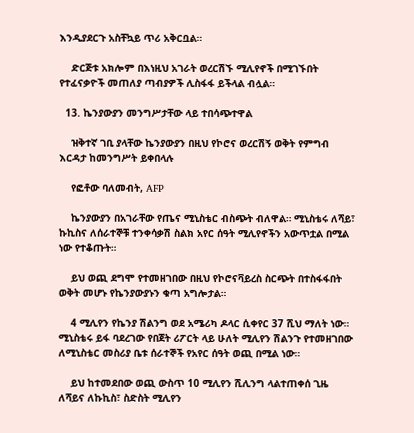እንዲያደርጉ አስቸኳይ ጥሪ አቅርቧል።

    ድርጅቱ አክሎም በእነዚህ አገራት ወረርሽኙ ሚሊየኖች በሚገኙበት የተፈናቃዮች መጠለያ ጣብያዎች ሊስፋፋ ይችላል ብሏል።

  13. ኬንያውያን መንግሥታቸው ላይ ተበሳጭተዋል

    ዝቅተኛ ገቢ ያላቸው ኬንያውያን በዚህ የኮሮና ወረርሽኝ ወቅት የምግብ እርዳታ ከመንግሥት ይቀበላሉ

    የፎቶው ባለመብት, AFP

    ኬንያውያን በአገራቸው የጤና ሚኒስቴር ብስጭት ብለዋል። ሚኒስቴሩ ለሻይ፣ ኩኪስና ለሰራተኞቹ ተንቀሳቃሽ ስልክ አየር ሰዓት ሚሊየኖችን አውጥቷል በሚል ነው የተቆጡት።

    ይህ ወጪ ደግሞ የተመዘገበው በዚህ የኮሮናቫይረስ ስርጭት በተስፋፋበት ወቅት መሆኑ የኬንያውያኑን ቁጣ አግሎታል።

    4 ሚሊየን የኬንያ ሽልንግ ወደ አሜሪካ ዶላር ሲቀየር 37 ሺህ ማለት ነው። ሚኒስቴሩ ይፋ ባደረገው የበጀት ሪፖርት ላይ ሁለት ሚሊየን ሽልንጉ የተመዘገበው ለሚኒስቴር መስሪያ ቤቱ ሰራተኞች የአየር ሰዓት ወጪ በሚል ነው።

    ይህ ከተመደበው ወጪ ውስጥ 10 ሚሊየን ሺሊንግ ላልተጠቀሰ ጊዜ ለሻይና ለኩኪስ፣ ስድስት ሚሊየን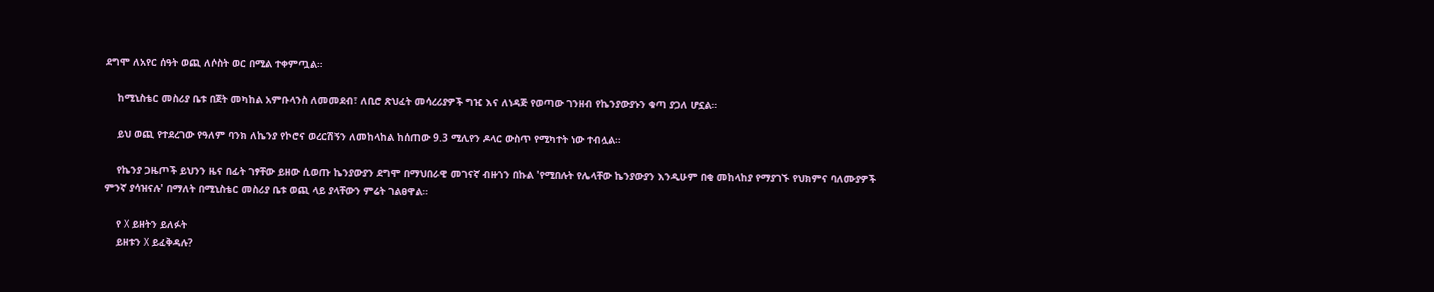ደግሞ ለአየር ሰዓት ወጪ ለሶስት ወር በሚል ተቀምጧል።

    ከሚኒስቴር መስሪያ ቤቱ በጀት መካከል አምቡላንስ ለመመደብ፣ ለቢሮ ጽህፈት መሳረሪያዎች ግዢ እና ለነዳጅ የወጣው ገንዘብ የኬንያውያኑን ቁጣ ያጋለ ሆኗል።

    ይህ ወጪ የተደረገው የዓለም ባንክ ለኬንያ የኮሮና ወረርሽኝን ለመከላከል ከሰጠው 9.3 ሚሊየን ዶላር ውስጥ የሚካተት ነው ተብሏል።

    የኬንያ ጋዜጦች ይህንን ዜና በፊት ገፃቸው ይዘው ሲወጡ ኬንያውያን ደግሞ በማህበራዊ መገናኛ ብዙኀን በኩል 'የሚበሉት የሌላቸው ኬንያውያን እንዲሁም በቂ መከላከያ የማያገኙ የህክምና ባለሙያዎች ምንኛ ያሳዝናሉ' በማለት በሚኒስቴር መስሪያ ቤቱ ወጪ ላይ ያላቸውን ምሬት ገልፀዋል።

    የ X ይዘትን ይለፉት
    ይዘቱን X ይፈቅዳሉ?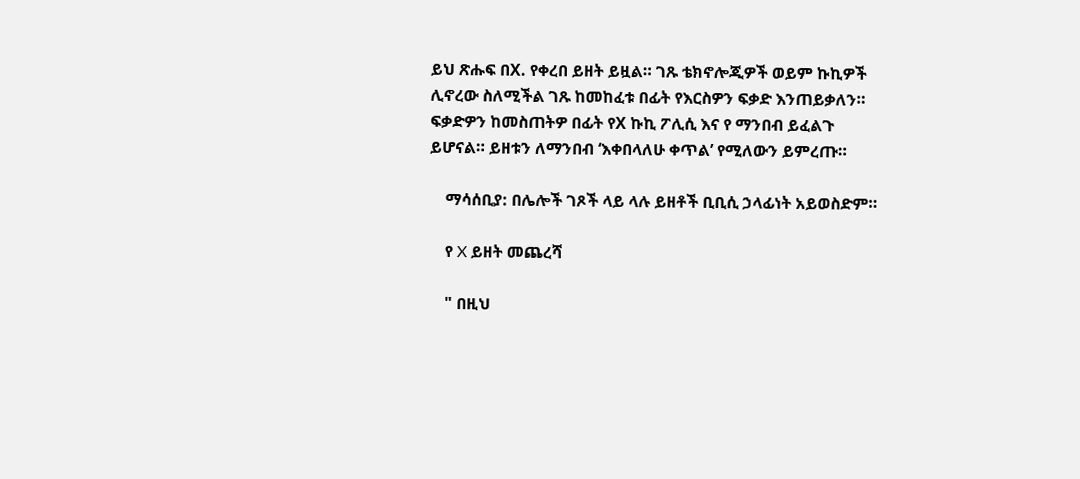ይህ ጽሑፍ በX. የቀረበ ይዘት ይዟል። ገጹ ቴክኖሎጂዎች ወይም ኩኪዎች ሊኖረው ስለሚችል ገጹ ከመከፈቱ በፊት የእርስዎን ፍቃድ እንጠይቃለን። ፍቃድዎን ከመስጠትዎ በፊት የX ኩኪ ፖሊሲ እና የ ማንበብ ይፈልጉ ይሆናል። ይዘቱን ለማንበብ ‘እቀበላለሁ ቀጥል’ የሚለውን ይምረጡ።

    ማሳሰቢያ: በሌሎች ገጾች ላይ ላሉ ይዘቶች ቢቢሲ ኃላፊነት አይወስድም።

    የ X ይዘት መጨረሻ

    " በዚህ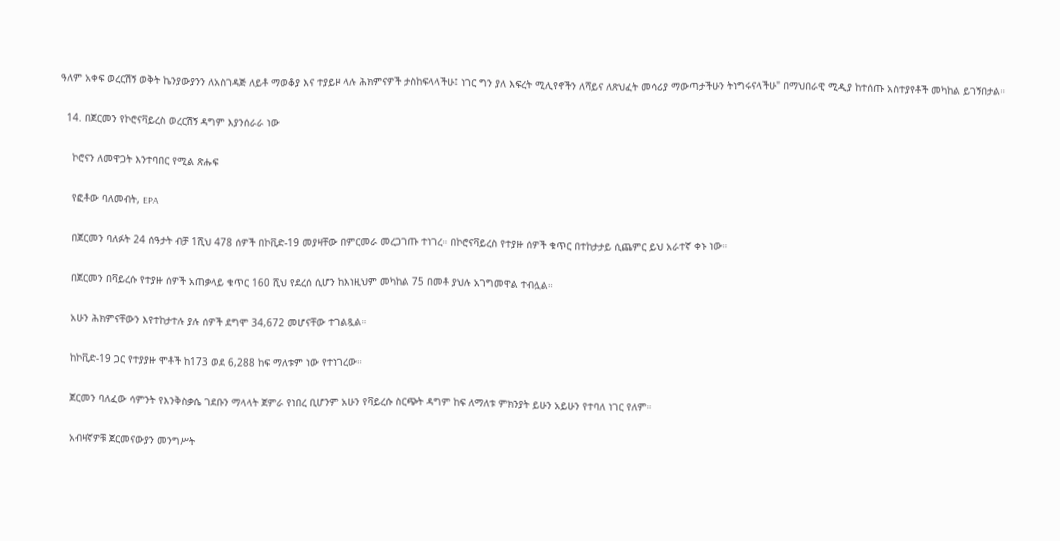ዓለም አቀፍ ወረርሽኝ ወቅት ኬንያውያንን ለአስገዳጅ ለይቶ ማወቆያ እና ተያይዞ ላሉ ሕክምናዎች ታስከፍላላችሁ፤ ነገር ግን ያለ እፍረት ሚሊየኖችን ለሻይና ለጽህፈት መሳሪያ ማውጣታችሁን ትነግሩናላችሁ" በማህበራዊ ሚዲያ ከተሰጡ አስተያየቶች መካከል ይገኝበታል።

  14. በጀርመን የኮሮናቫይረስ ወረርሽኝ ዳግም እያንሰራራ ነው

    ኮሮናን ለመዋጋት እንተባበር የሚል ጽሑፍ

    የፎቶው ባለመብት, EPA

    በጀርመን ባለፉት 24 ሰዓታት ብቻ 1ሺህ 478 ሰዎች በኮቪድ-19 መያዛቸው በምርመራ መረጋገጡ ተነገረ። በኮሮናቫይረስ የተያዙ ሰዎች ቁጥር በተከታታይ ሲጨምር ይህ አራተኛ ቀኑ ነው።

    በጀርመን በቫይረሱ የተያዙ ሰዎች አጠቃላይ ቁጥር 160 ሺህ የደረሰ ሲሆን ከእነዚህም መካከል 75 በመቶ ያህሉ አገግመዋል ተብሏል።

    አሁን ሕክምናቸውን እየተከታተሉ ያሉ ሰዎች ደግሞ 34,672 መሆናቸው ተገልጿል።

    ከኮቪድ-19 ጋር የተያያዙ ሞቶች ከ173 ወደ 6,288 ከፍ ማለቱም ነው የተነገረው።

    ጀርመን ባለፈው ሳምንት የእንቅስቃሴ ገደቡን ማላላት ጀምራ የነበረ ቢሆንም አሁን የቫይረሱ ስርጭት ዳግም ከፍ ለማለቱ ምክንያት ይሁን አይሁን የተባለ ነገር የለም።

    አብዛኛዎቹ ጀርመናውያን መንግሥት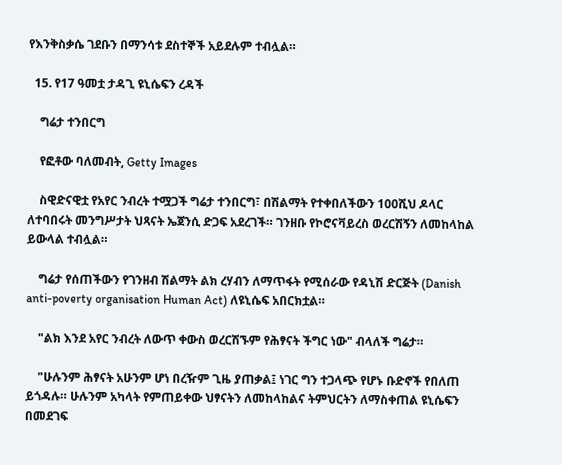የእንቅስቃሴ ገደቡን በማንሳቱ ደስተኞች አይደሉም ተብሏል።

  15. የ17 ዓመቷ ታዳጊ ዩኒሴፍን ረዳች

    ግሬታ ተንበርግ

    የፎቶው ባለመብት, Getty Images

    ስዊድናዊቷ የአየር ንብረት ተሟጋች ግሬታ ተንበርግ፣ በሽልማት የተቀበለችውን 100ሺህ ዶላር ለተባበሩት መንግሥታት ህጻናት ኤጀንሲ ድጋፍ አደረገች። ገንዘቡ የኮሮናቫይረስ ወረርሽኝን ለመከላከል ይውላል ተብሏል።

    ግሬታ የሰጠችውን የገንዘብ ሽልማት ልክ ረሃብን ለማጥፋት የሚሰራው የዳኒሽ ድርጅት (Danish anti-poverty organisation Human Act) ለዩኒሴፍ አበርክቷል።

    "ልክ እንደ አየር ንብረት ለውጥ ቀውስ ወረርሽኙም የሕፃናት ችግር ነው" ብላለች ግሬታ።

    "ሁሉንም ሕፃናት አሁንም ሆነ በረዥም ጊዜ ያጠቃል፤ ነገር ግን ተጋላጭ የሆኑ ቡድኖች የበለጠ ይጎዳሉ። ሁሉንም አካላት የምጠይቀው ህፃናትን ለመከላከልና ትምህርትን ለማስቀጠል ዩኒሴፍን በመደገፍ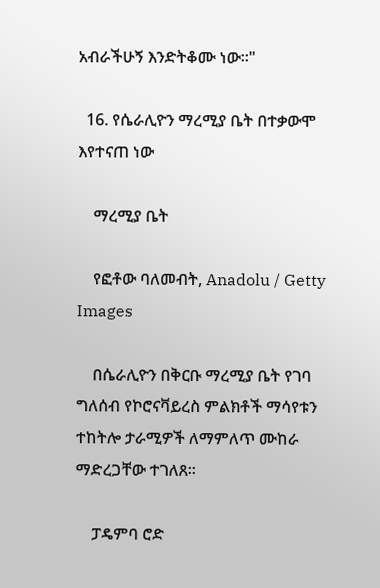አብራችሁኝ እንድትቆሙ ነው።"

  16. የሴራሊዮን ማረሚያ ቤት በተቃውሞ እየተናጠ ነው

    ማረሚያ ቤት

    የፎቶው ባለመብት, Anadolu / Getty Images

    በሴራሊዮን በቅርቡ ማረሚያ ቤት የገባ ግለሰብ የኮሮናቫይረስ ምልክቶች ማሳየቱን ተከትሎ ታራሚዎች ለማምለጥ ሙከራ ማድረጋቸው ተገለጸ።

    ፓዴምባ ሮድ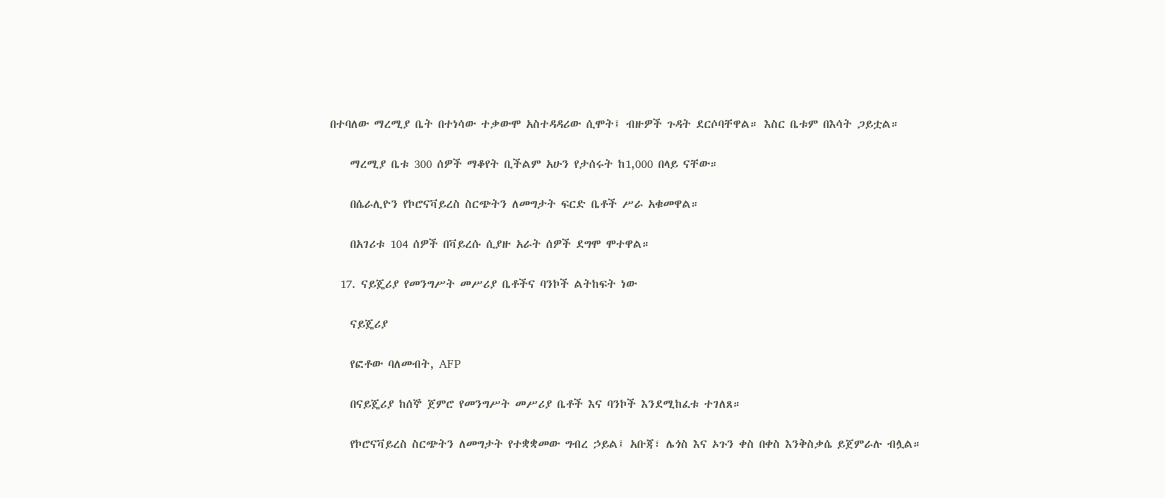በተባለው ማረሚያ ቤት በተነሳው ተቃውሞ አስተዳዳሪው ሲሞት፤ ብዙዎች ጉዳት ደርሶባቸዋል። እስር ቤቱም በእሳት ጋይቷል።

    ማረሚያ ቤቱ 300 ሰዎች ማቆየት ቢችልም አሁን የታሰሩት ከ1,000 በላይ ናቸው።

    በሴራሊዮን የኮሮናቫይረስ ስርጭትን ለመግታት ፍርድ ቤቶች ሥራ አቁመዋል።

    በአገሪቱ 104 ሰዎች በቫይረሱ ሲያዙ አራት ሰዎች ደግሞ ሞተዋል።

  17. ናይጄሪያ የመንግሥት መሥሪያ ቤቶችና ባንኮች ልትከፍት ነው

    ናይጄሪያ

    የፎቶው ባለመብት, AFP

    በናይጄሪያ ከሰኞ ጀምሮ የመንግሥት መሥሪያ ቤቶች እና ባንኮች እንደሚከፈቱ ተገለጸ።

    የኮሮናቫይረስ ስርጭትን ለመግታት የተቋቋመው ግብረ ኃይል፤ አቡጃ፣ ሌጎስ እና ኦጉን ቀስ በቀስ እንቅስቃሴ ይጀምራሉ ብሏል።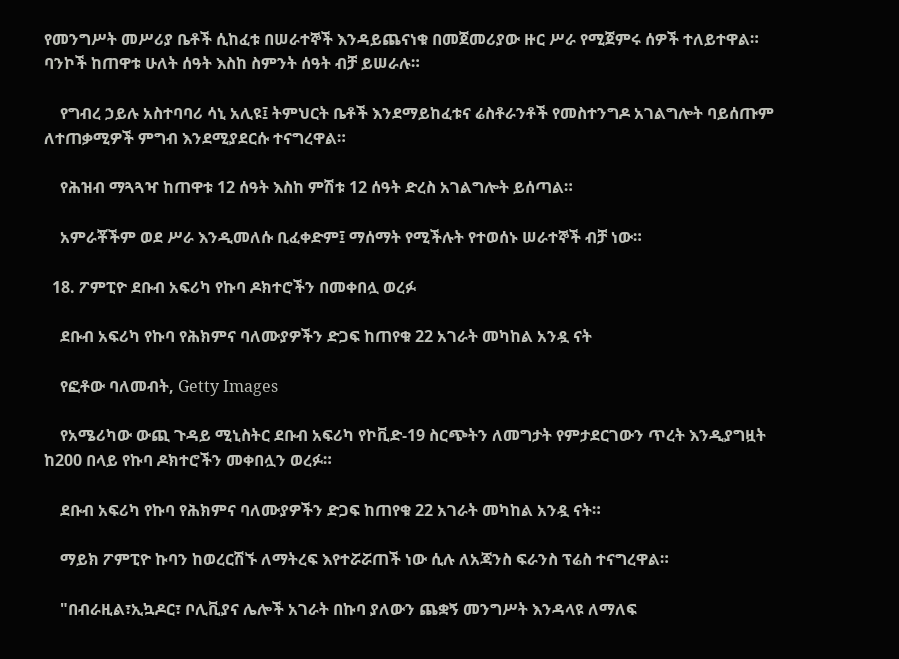የመንግሥት መሥሪያ ቤቶች ሲከፈቱ በሠራተኞች እንዳይጨናነቁ በመጀመሪያው ዙር ሥራ የሚጀምሩ ሰዎች ተለይተዋል። ባንኮች ከጠዋቱ ሁለት ሰዓት እስከ ስምንት ሰዓት ብቻ ይሠራሉ።

    የግብረ ኃይሉ አስተባባሪ ሳኒ አሊዩ፤ ትምህርት ቤቶች እንደማይከፈቱና ሬስቶራንቶች የመስተንግዶ አገልግሎት ባይሰጡም ለተጠቃሚዎች ምግብ እንደሚያደርሱ ተናግረዋል።

    የሕዝብ ማጓጓዣ ከጠዋቱ 12 ሰዓት እስከ ምሽቱ 12 ሰዓት ድረስ አገልግሎት ይሰጣል።

    አምራቾችም ወደ ሥራ እንዲመለሱ ቢፈቀድም፤ ማሰማት የሚችሉት የተወሰኑ ሠራተኞች ብቻ ነው።

  18. ፖምፒዮ ደቡብ አፍሪካ የኩባ ዶክተሮችን በመቀበሏ ወረፉ

    ደቡብ አፍሪካ የኩባ የሕክምና ባለሙያዎችን ድጋፍ ከጠየቁ 22 አገራት መካከል አንዷ ናት

    የፎቶው ባለመብት, Getty Images

    የአሜሪካው ውጪ ጉዳይ ሚኒስትር ደቡብ አፍሪካ የኮቪድ-19 ስርጭትን ለመግታት የምታደርገውን ጥረት እንዲያግዟት ከ200 በላይ የኩባ ዶክተሮችን መቀበሏን ወረፉ።

    ደቡብ አፍሪካ የኩባ የሕክምና ባለሙያዎችን ድጋፍ ከጠየቁ 22 አገራት መካከል አንዷ ናት።

    ማይክ ፖምፒዮ ኩባን ከወረርሽኙ ለማትረፍ እየተሯሯጠች ነው ሲሉ ለአጃንስ ፍራንስ ፕሬስ ተናግረዋል።

    "በብራዚል፣ኢኳዶር፣ ቦሊቪያና ሌሎች አገራት በኩባ ያለውን ጨቋኝ መንግሥት እንዳላዩ ለማለፍ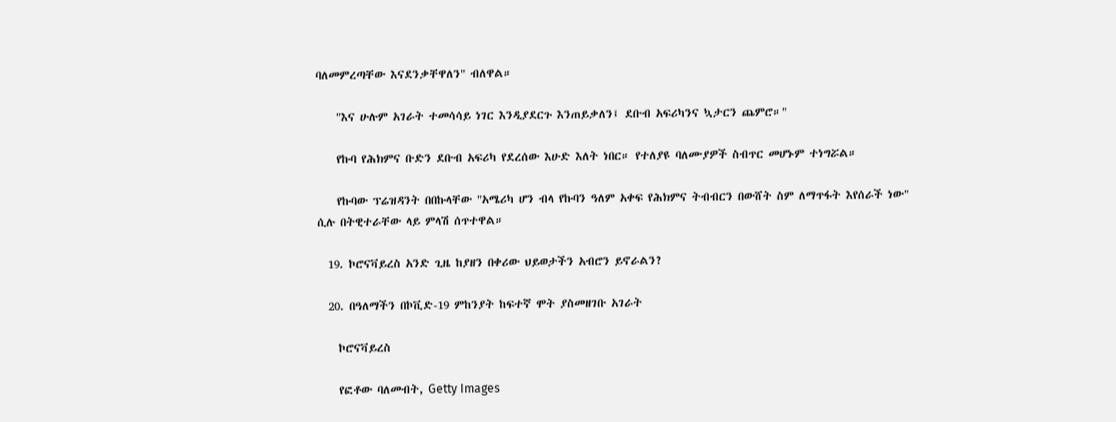ባለመምረጣቸው እናደንቃቸዋለን" ብለዋል።

    "እና ሁሉም አገራት ተመሳሳይ ነገር እንዲያደርጉ እንጠይቃለን፤ ደቡብ አፍሪካንና ኳታርን ጨምሮ።"

    የኩባ የሕክምና ቡድን ደቡብ አፍሪካ የደረሰው እሁድ እለት ነበር። የተለያዩ ባለሙያዎች ስብጥር መሆኑም ተነግሯል።

    የኩባው ፕሬዝዳንት በበኩላቸው "አሜሪካ ሆን ብላ የኩባን ዓለም አቀፍ የሕክምና ትብብርን በውሸት ስም ለማጥፋት እየሰራች ነው" ሲሉ በትዊተራቸው ላይ ምላሽ ሰጥተዋል።

  19. ኮሮናቫይረስ አንድ ጊዜ ከያዘን በቀሪው ህይወታችን አብሮን ይኖራልን?

  20. በዓለማችን በኮቪድ-19 ምከንያት ከፍተኛ ሞት ያስመዘገቡ አገራት

    ኮሮናቫይረስ

    የፎቶው ባለመብት, Getty Images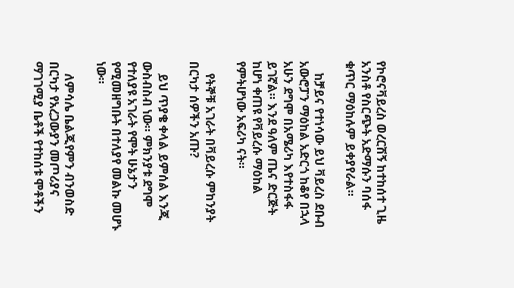የኮሮናቫይረስ ወረርሽኝ ከተከሰተ ጊዜ አንስቶ የስርጭት አድማሱን ባሰፋ ቁጥር ማዕከሉም ይቀያየራል።

    ከቻይና የተነሳው ይህ ቫይረስ ደቡብ አውሮፓን ማዕከል አድርጎ ከቆየ በኋላ አሁን ደግሞ በአሜሪካ እየተስፋፋ ይገኛል። እንደ ዓለም ጤና ድርጅት ከሆነ ቀጠዩ የቫይረሱ ማዕከል የምትሆነው አፍሪካ ናት።

    የትኞቹ አገራት በቫይረሱ ምከንያት በርካታ ሰዎችን አጡ?

    ይህ ጥያቄ ቀላል ይምሰል እንጂ ውስብስብ ነው። ምክንያቱ ደግሞ የተለያዩ አገራት የሞት ሁኔታን የሚመዘግቡት በተለያየ መልኩ መሆኑ ነው።

    ለምሳሌ ቤልጂየምን ብንወስድ በርካታ የአረጋውያን መጦሪያና ማገገሚያ ቤቶች የተከሰቱ ሞቶችን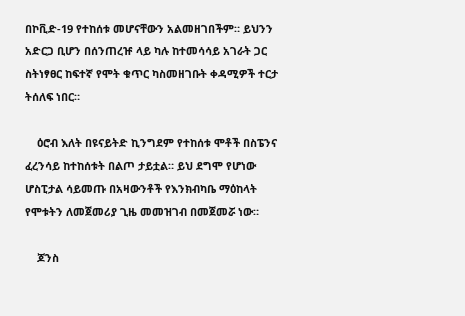በኮቪድ-19 የተከሰቱ መሆናቸውን አልመዘገበችም። ይህንን አድርጋ ቢሆን በሰንጠረዡ ላይ ካሉ ከተመሳሳይ አገራት ጋር ስትነፃፀር ከፍተኛ የሞት ቁጥር ካስመዘገቡት ቀዳሚዎች ተርታ ትሰለፍ ነበር።

    ዕሮብ እለት በዩናይትድ ኪንግደም የተከሰቱ ሞቶች በስፔንና ፈረንሳይ ከተከሰቱት በልጦ ታይቷል። ይህ ደግሞ የሆነው ሆስፒታል ሳይመጡ በአዛውንቶች የእንክብካቤ ማዕከላት የሞቱትን ለመጀመሪያ ጊዜ መመዝገብ በመጀመሯ ነው።

    ጆንስ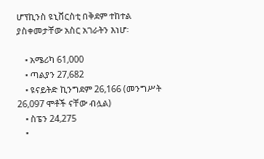ሆፕኪንስ ዩኒቨርስቲ በቅደም ተከተል ያስቀመታቸው አስር አገራትን እነሆ፡

    • አሜሪካ 61,000
    • ጣልያን 27,682
    • ዩናይትድ ኪንግደም 26,166 (መንግሥት 26,097 ሞቶች ናቸው ብሏል)
    • ስፔን 24,275
    •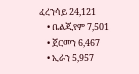ፈረንሳይ 24,121
    • ቤልጂየም 7,501
    • ጀርመን 6,467
    • ኢራን 5,957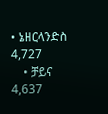• ኔዘርላንድስ 4,727
    • ቻይና 4,637